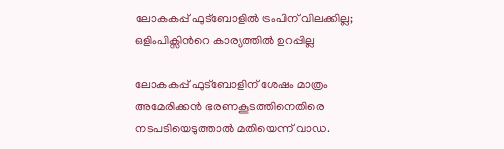ലോകകപ്പ് ഫുട്ബോളിൽ ട്രംപിന് വിലക്കില്ല; ഒളിംപിക്സിന്‍റെ കാര്യത്തിൽ ഉറപ്പില്ല

ലോകകപ്പ് ഫുട്ബോളിന് ശേഷം മാത്രം അമേരിക്കൻ ഭരണകൂടത്തിനെതിരെ നടപടിയെടുത്താൽ മതിയെന്ന് വാഡ.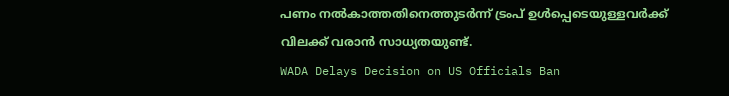പണം നൽകാത്തതിനെത്തുടർന്ന് ട്രംപ് ഉൾപ്പെടെയുള്ളവർക്ക് വിലക്ക് വരാൻ സാധ്യതയുണ്ട്.
WADA Delays Decision on US Officials Ban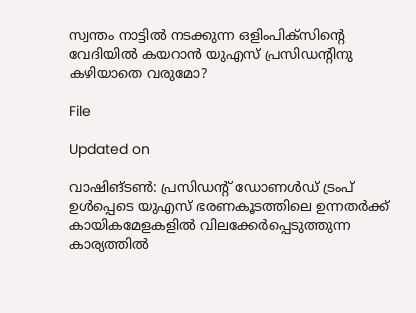സ്വന്തം നാട്ടിൽ നടക്കുന്ന ഒളിംപിക്സിന്‍റെ വേദിയിൽ കയറാൻ യുഎസ് പ്രസിഡന്‍റിനു കഴിയാതെ വരുമോ?

File

Updated on

വാഷിങ്ടൺ: പ്രസിഡന്‍റ് ഡോണൾഡ് ട്രംപ് ഉൾപ്പെടെ യുഎസ് ഭരണകൂടത്തിലെ ഉന്നതർക്ക് കായികമേളകളിൽ വിലക്കേർപ്പെടുത്തുന്ന കാര്യത്തിൽ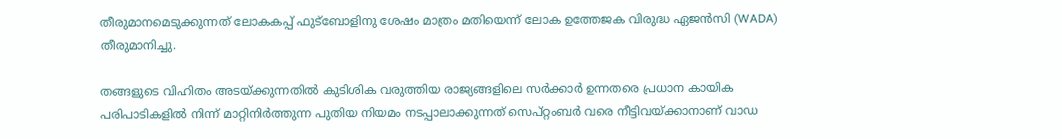തീരുമാനമെടുക്കുന്നത് ലോകകപ്പ് ഫുട്ബോളിനു ശേഷം മാത്രം മതിയെന്ന് ലോക ഉത്തേജക വിരുദ്ധ ഏജൻസി (WADA) തീരുമാനിച്ചു.

തങ്ങളുടെ വിഹിതം അടയ്ക്കുന്നതിൽ കുടിശിക വരുത്തിയ രാജ്യങ്ങളിലെ സർക്കാർ ഉന്നതരെ പ്രധാന കായിക പരിപാടികളിൽ നിന്ന് മാറ്റിനിർത്തുന്ന പുതിയ നിയമം നടപ്പാലാക്കുന്നത് സെപ്റ്റംബർ വരെ നീട്ടിവയ്ക്കാനാണ് വാഡ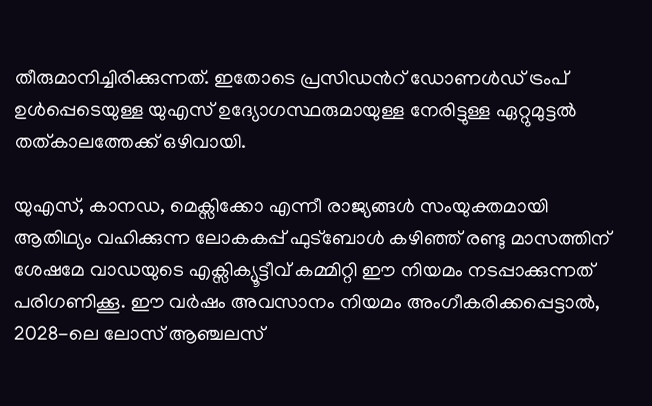തീരുമാനിച്ചിരിക്കുന്നത്. ഇതോടെ പ്രസിഡന്‍റ് ഡോണൾഡ് ട്രംപ് ഉൾപ്പെടെയുള്ള യുഎസ് ഉദ്യോഗസ്ഥരുമായുള്ള നേരിട്ടുള്ള ഏറ്റുമുട്ടൽ തത്കാലത്തേക്ക് ഒഴിവായി.

യുഎസ്, കാനഡ, മെക്സിക്കോ എന്നീ രാജ്യങ്ങൾ സംയുക്തമായി ആതിഥ്യം വഹിക്കുന്ന ലോകകപ്പ് ഫുട്ബോൾ കഴിഞ്ഞ് രണ്ടു മാസത്തിന് ശേഷമേ വാഡയുടെ എക്സിക്യൂട്ടീവ് കമ്മിറ്റി ഈ നിയമം നടപ്പാക്കുന്നത് പരിഗണിക്കൂ. ഈ വർഷം അവസാനം നിയമം അംഗീകരിക്കപ്പെട്ടാൽ, 2028-ലെ ലോസ് ആഞ്ചലസ്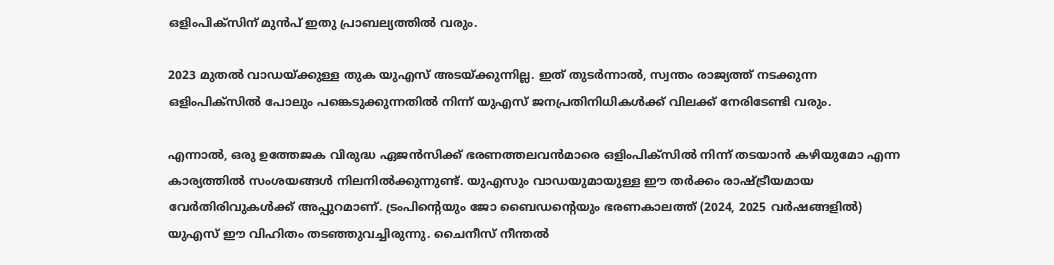ഒളിംപിക്സിന് മുൻപ് ഇതു പ്രാബല്യത്തിൽ വരും.

2023 മുതൽ വാഡയ്ക്കുള്ള തുക യുഎസ് അടയ്ക്കുന്നില്ല. ഇത് തുടർന്നാൽ, സ്വന്തം രാജ്യത്ത് നടക്കുന്ന ഒളിംപിക്സിൽ പോലും പങ്കെടുക്കുന്നതിൽ നിന്ന് യുഎസ് ജനപ്രതിനിധികൾക്ക് വിലക്ക് നേരിടേണ്ടി വരും.

എന്നാൽ, ഒരു ഉത്തേജക വിരുദ്ധ ഏജൻസിക്ക് ഭരണത്തലവൻമാരെ ഒളിംപിക്സിൽ നിന്ന് തടയാൻ കഴിയുമോ എന്ന കാര്യത്തിൽ സംശയങ്ങൾ നിലനിൽക്കുന്നുണ്ട്. യുഎസും വാഡയുമായുള്ള ഈ തർക്കം രാഷ്ട്രീയമായ വേർതിരിവുകൾക്ക് അപ്പുറമാണ്. ട്രംപിന്‍റെയും ജോ ബൈഡന്‍റെയും ഭരണകാലത്ത് (2024, 2025 വർഷങ്ങളിൽ) യുഎസ് ഈ വിഹിതം തടഞ്ഞുവച്ചിരുന്നു. ചൈനീസ് നീന്തൽ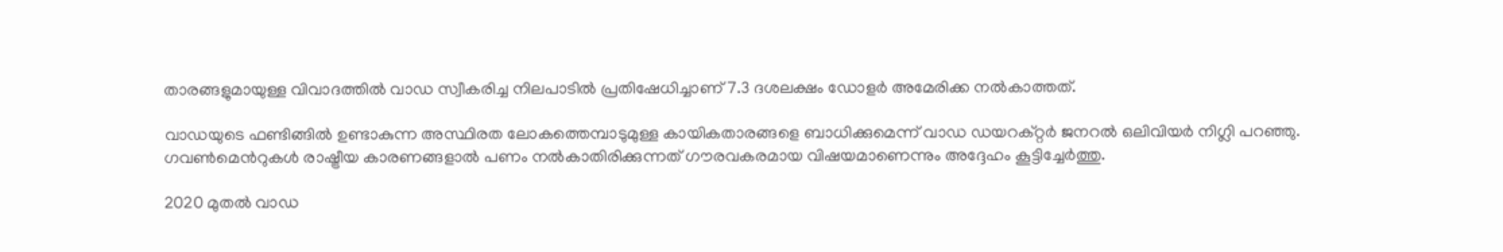താരങ്ങളുമായുള്ള വിവാദത്തിൽ വാഡ സ്വീകരിച്ച നിലപാടിൽ പ്രതിഷേധിച്ചാണ് 7.3 ദശലക്ഷം ഡോളർ അമേരിക്ക നൽകാത്തത്.

വാഡയുടെ ഫണ്ടിങ്ങിൽ ഉണ്ടാകുന്ന അസ്ഥിരത ലോകത്തെമ്പാടുമുള്ള കായികതാരങ്ങളെ ബാധിക്കുമെന്ന് വാഡ ഡയറക്റ്റർ ജനറൽ ഒലിവിയർ നിഗ്ലി പറഞ്ഞു. ഗവൺമെന്‍റുകൾ രാഷ്ട്രീയ കാരണങ്ങളാൽ പണം നൽകാതിരിക്കുന്നത് ഗൗരവകരമായ വിഷയമാണെന്നും അദ്ദേഹം കൂട്ടിച്ചേർത്തു.

2020 മുതൽ വാഡ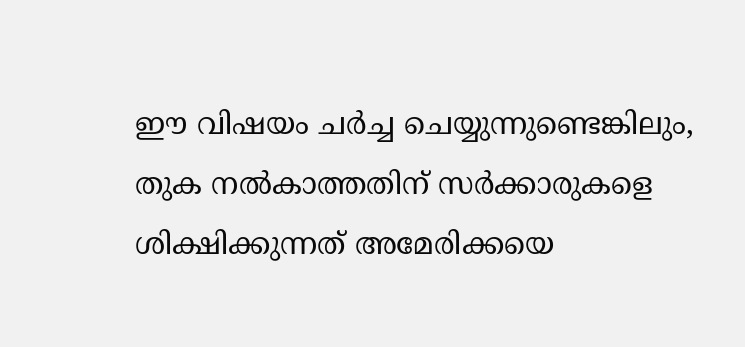ഈ വിഷയം ചർച്ച ചെയ്യുന്നുണ്ടെങ്കിലും, തുക നൽകാത്തതിന് സർക്കാരുകളെ ശിക്ഷിക്കുന്നത് അമേരിക്കയെ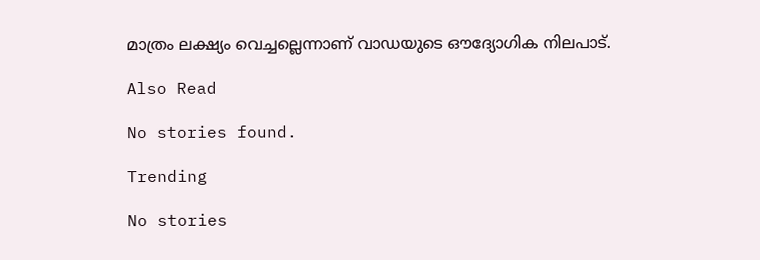മാത്രം ലക്ഷ്യം വെച്ചല്ലെന്നാണ് വാഡയുടെ ഔദ്യോഗിക നിലപാട്.

Also Read

No stories found.

Trending

No stories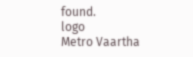found.
logo
Metro Vaartha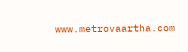www.metrovaartha.com